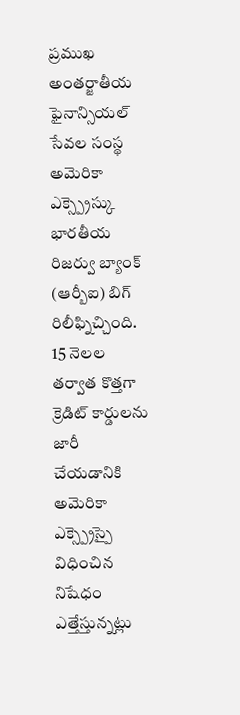ప్రముఖ అంతర్జాతీయ ఫైనాన్సియల్ సేవల సంస్థ అమెరికా ఎక్స్ప్రెస్కు భారతీయ రిజర్వు బ్యాంక్ (ఆర్బీఐ) బిగ్ రిలీఫ్నిచ్చింది. 15 నెలల తర్వాత కొత్తగా క్రెడిట్ కార్డులను జారీ చేయడానికి అమెరికా ఎక్స్ప్రెస్పై విధించిన నిషేధం ఎత్తేస్తున్నట్లు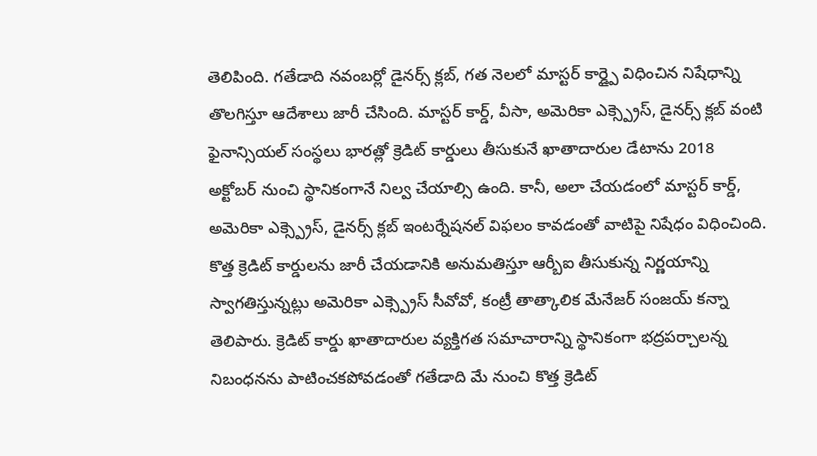తెలిపింది. గతేడాది నవంబర్లో డైనర్స్ క్లబ్, గత నెలలో మాస్టర్ కార్డ్పై విధించిన నిషేధాన్ని తొలగిస్తూ ఆదేశాలు జారీ చేసింది. మాస్టర్ కార్డ్, వీసా, అమెరికా ఎక్స్ప్రెస్, డైనర్స్ క్లబ్ వంటి ఫైనాన్సియల్ సంస్థలు భారత్లో క్రెడిట్ కార్డులు తీసుకునే ఖాతాదారుల డేటాను 2018 అక్టోబర్ నుంచి స్థానికంగానే నిల్వ చేయాల్సి ఉంది. కానీ, అలా చేయడంలో మాస్టర్ కార్డ్, అమెరికా ఎక్స్ప్రెస్, డైనర్స్ క్లబ్ ఇంటర్నేషనల్ విఫలం కావడంతో వాటిపై నిషేధం విధించింది. కొత్త క్రెడిట్ కార్డులను జారీ చేయడానికి అనుమతిస్తూ ఆర్బీఐ తీసుకున్న నిర్ణయాన్ని స్వాగతిస్తున్నట్లు అమెరికా ఎక్స్ప్రెస్ సీవోవో, కంట్రీ తాత్కాలిక మేనేజర్ సంజయ్ కన్నా తెలిపారు. క్రెడిట్ కార్డు ఖాతాదారుల వ్యక్తిగత సమాచారాన్ని స్థానికంగా భద్రపర్చాలన్న నిబంధనను పాటించకపోవడంతో గతేడాది మే నుంచి కొత్త క్రెడిట్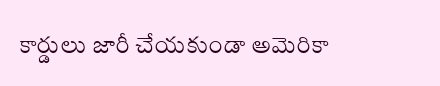కార్డులు జారీ చేయకుండా అమెరికా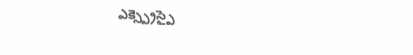ఎక్స్ప్రెస్పై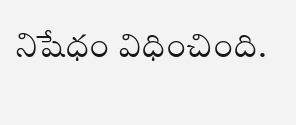నిషేధం విధించింది.